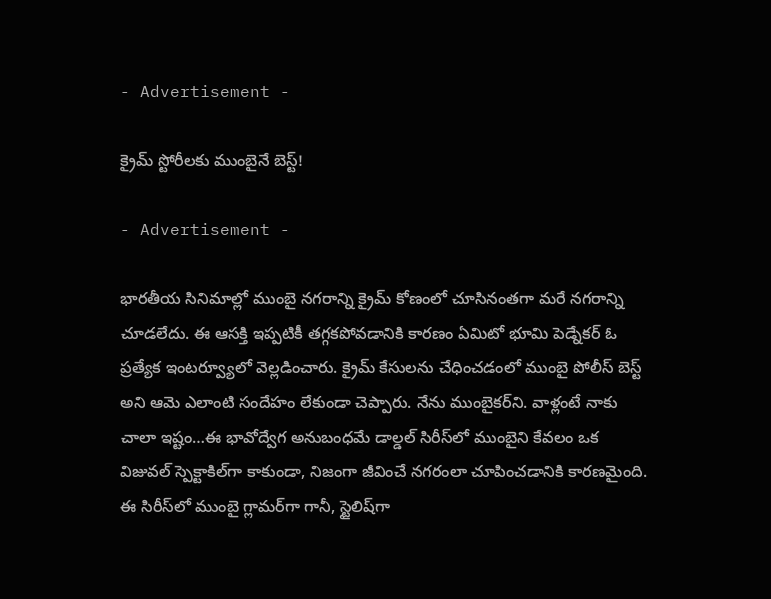- Advertisement -

క్రైమ్ స్టోరీలకు ముంబైనే బెస్ట్!

- Advertisement -

భారతీయ సినిమాల్లో ముంబై నగరాన్ని క్రైమ్ కోణంలో చూసినంతగా మరే నగరాన్ని చూడలేదు. ఈ ఆసక్తి ఇప్పటికీ తగ్గకపోవడానికి కారణం ఏమిటో భూమి పెడ్నేకర్ ఓ ప్రత్యేక ఇంటర్వ్యూలో వెల్లడించారు. క్రైమ్ కేసులను చేధించడంలో ముంబై పోలీస్ బెస్ట్ అని ఆమె ఎలాంటి సందేహం లేకుండా చెప్పారు. నేను ముంబైకర్‌ని. వాళ్లంటే నాకు చాలా ఇష్టం…ఈ భావోద్వేగ అనుబంధమే డాల్డల్ సిరీస్‌లో ముంబైని కేవలం ఒక విజువల్ స్పెక్టాకిల్‌గా కాకుండా, నిజంగా జీవించే నగరంలా చూపించడానికి కారణమైంది. ఈ సిరీస్‌లో ముంబై గ్లామర్‌గా గానీ, స్టైలిష్‌గా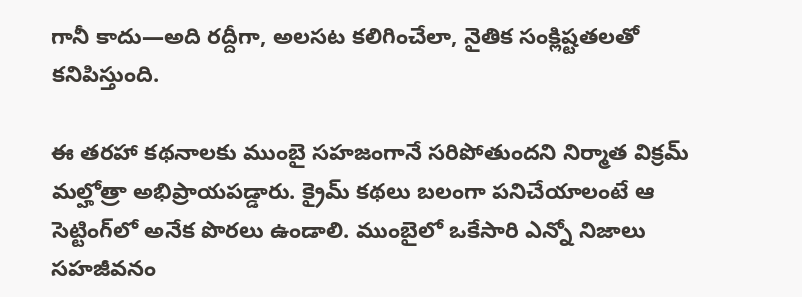గానీ కాదు—అది రద్దీగా, అలసట కలిగించేలా, నైతిక సంక్లిష్టతలతో కనిపిస్తుంది.

ఈ తరహా కథనాలకు ముంబై సహజంగానే సరిపోతుందని నిర్మాత విక్రమ్ మల్హోత్రా అభిప్రాయపడ్డారు. క్రైమ్ కథలు బలంగా పనిచేయాలంటే ఆ సెట్టింగ్‌లో అనేక పొరలు ఉండాలి. ముంబైలో ఒకేసారి ఎన్నో నిజాలు సహజీవనం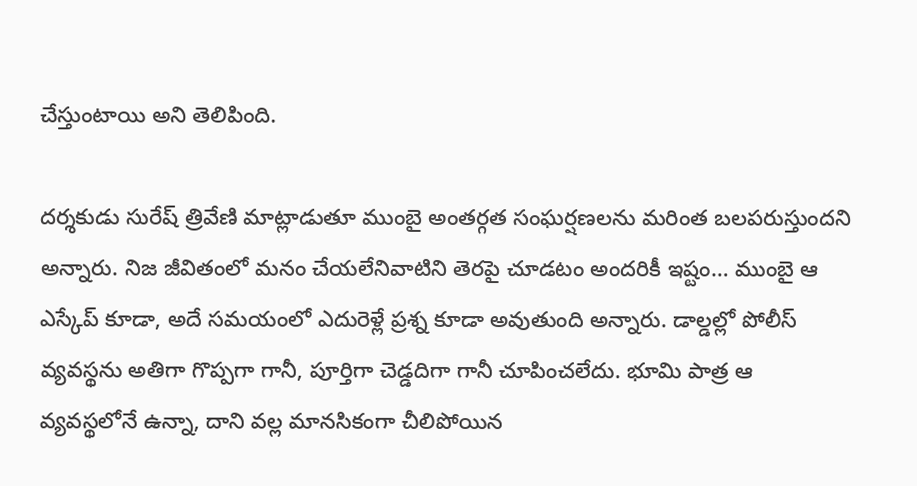చేస్తుంటాయి అని తెలిపింది.

దర్శకుడు సురేష్ త్రివేణి మాట్లాడుతూ ముంబై అంతర్గత సంఘర్షణలను మరింత బలపరుస్తుందని అన్నారు. నిజ జీవితంలో మనం చేయలేనివాటిని తెరపై చూడటం అందరికీ ఇష్టం… ముంబై ఆ ఎస్కేప్ కూడా, అదే సమయంలో ఎదురెళ్లే ప్రశ్న కూడా అవుతుంది అన్నారు. డాల్డల్లో పోలీస్ వ్యవస్థను అతిగా గొప్పగా గానీ, పూర్తిగా చెడ్డదిగా గానీ చూపించలేదు. భూమి పాత్ర ఆ వ్యవస్థలోనే ఉన్నా, దాని వల్ల మానసికంగా చీలిపోయిన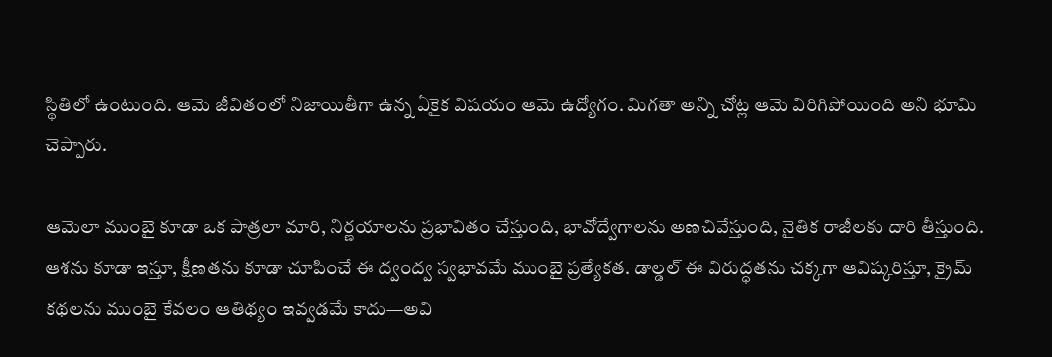స్థితిలో ఉంటుంది. ఆమె జీవితంలో నిజాయితీగా ఉన్న ఏకైక విషయం ఆమె ఉద్యోగం. మిగతా అన్ని చోట్ల ఆమె విరిగిపోయింది అని భూమి చెప్పారు.

ఆమెలా ముంబై కూడా ఒక పాత్రలా మారి, నిర్ణయాలను ప్రభావితం చేస్తుంది, భావోద్వేగాలను అణచివేస్తుంది, నైతిక రాజీలకు దారి తీస్తుంది. ఆశను కూడా ఇస్తూ, క్షీణతను కూడా చూపించే ఈ ద్వంద్వ స్వభావమే ముంబై ప్రత్యేకత. డాల్డల్ ఈ విరుద్ధతను చక్కగా ఆవిష్కరిస్తూ, క్రైమ్ కథలను ముంబై కేవలం ఆతిథ్యం ఇవ్వడమే కాదు—అవి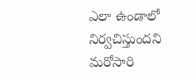ఎలా ఉండాలో నిర్వచిస్తుందని మరోసారి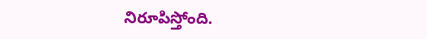నిరూపిస్తోంది.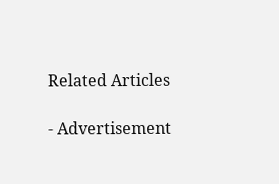Related Articles

- Advertisement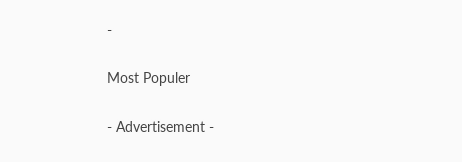-

Most Populer

- Advertisement -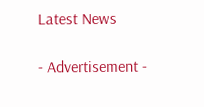Latest News

- Advertisement -